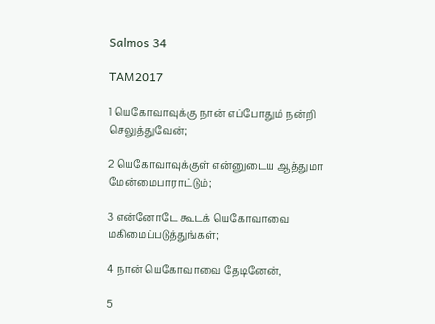Salmos 34

TAM2017

1 யெகோவாவுக்கு நான் எப்போதும் நன்றி செலுத்துவேன்;

2 யெகோவாவுக்குள் என்னுடைய ஆத்துமா மேன்மைபாராட்டும்;

3 என்னோடே கூடக் யெகோவாவை மகிமைப்படுத்துங்கள்;

4 நான் யெகோவாவை தேடினேன்,

5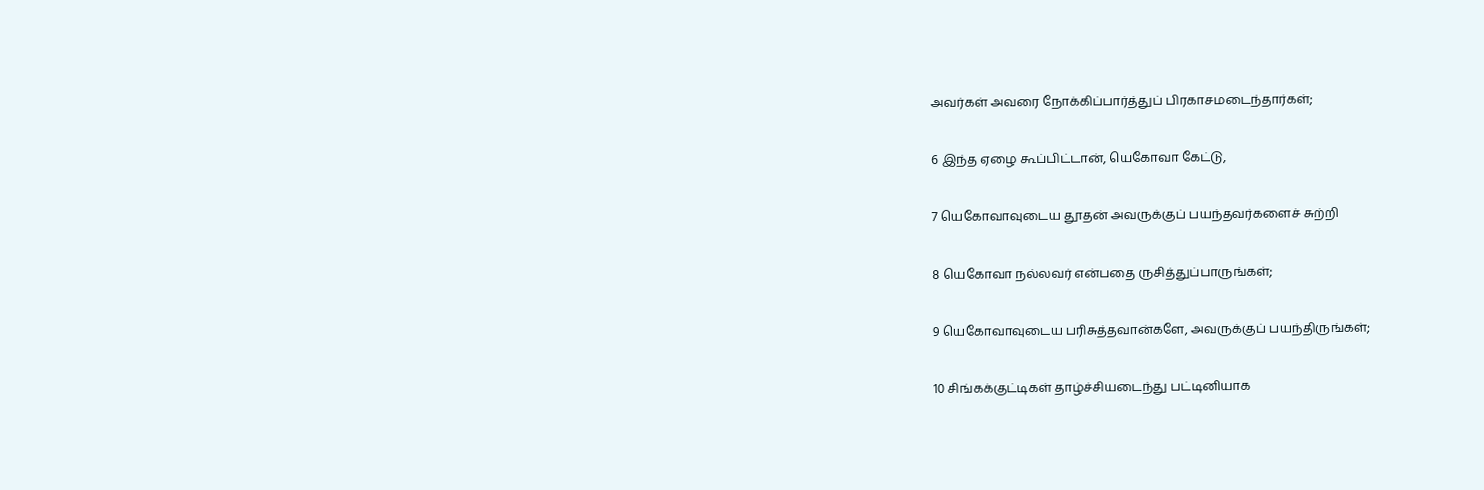அவர்கள் அவரை நோக்கிப்பார்த்துப் பிரகாசமடைந்தார்கள்;

6 இந்த ஏழை கூப்பிட்டான், யெகோவா கேட்டு,

7 யெகோவாவுடைய தூதன் அவருக்குப் பயந்தவர்களைச் சுற்றி

8 யெகோவா நல்லவர் என்பதை ருசித்துப்பாருங்கள்;

9 யெகோவாவுடைய பரிசுத்தவான்களே, அவருக்குப் பயந்திருங்கள்;

10 சிங்கக்குட்டிகள் தாழ்ச்சியடைந்து பட்டினியாக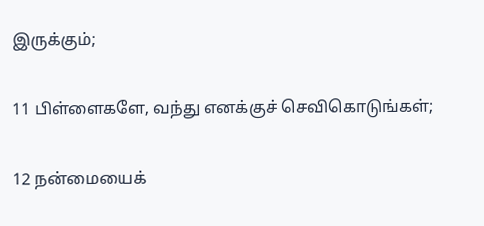இருக்கும்;

11 பிள்ளைகளே, வந்து எனக்குச் செவிகொடுங்கள்;

12 நன்மையைக்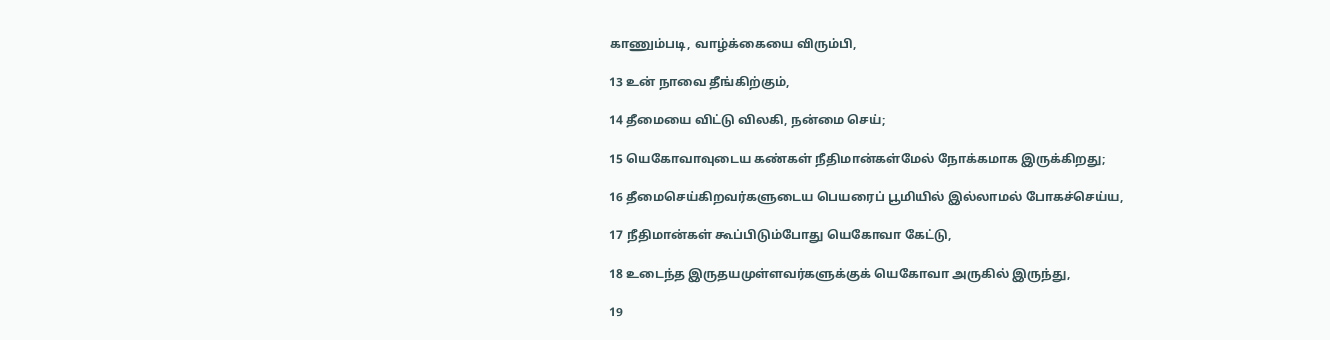காணும்படி, வாழ்க்கையை விரும்பி,

13 உன் நாவை தீங்கிற்கும்,

14 தீமையை விட்டு விலகி, நன்மை செய்;

15 யெகோவாவுடைய கண்கள் நீதிமான்கள்மேல் நோக்கமாக இருக்கிறது;

16 தீமைசெய்கிறவர்களுடைய பெயரைப் பூமியில் இல்லாமல் போகச்செய்ய,

17 நீதிமான்கள் கூப்பிடும்போது யெகோவா கேட்டு,

18 உடைந்த இருதயமுள்ளவர்களுக்குக் யெகோவா அருகில் இருந்து,

19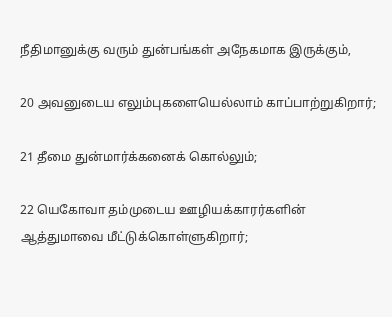நீதிமானுக்கு வரும் துன்பங்கள் அநேகமாக இருக்கும்,

20 அவனுடைய எலும்புகளையெல்லாம் காப்பாற்றுகிறார்;

21 தீமை துன்மார்க்கனைக் கொல்லும்;

22 யெகோவா தம்முடைய ஊழியக்காரர்களின் ஆத்துமாவை மீட்டுக்கொள்ளுகிறார்;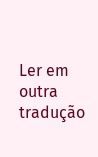Ler em outra tradução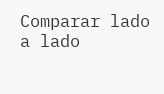Comparar lado a lado